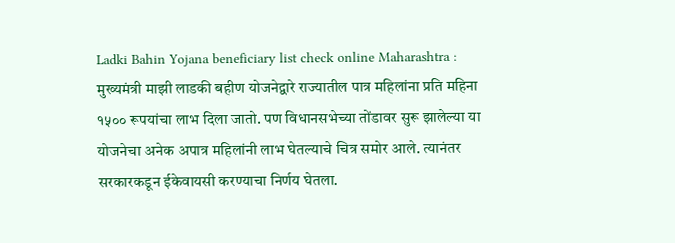Ladki Bahin Yojana beneficiary list check online Maharashtra : मुख्यमंत्री माझी लाडकी बहीण योजनेद्वारे राज्यातील पात्र महिलांना प्रति महिना १५०० रूपयांचा लाभ दिला जातो. पण विधानसभेच्या तोंडावर सुरू झालेल्या या योजनेचा अनेक अपात्र महिलांनी लाभ घेतल्याचे चित्र समोर आले. त्यानंतर सरकारकडून ईकेवायसी करण्याचा निर्णय घेतला.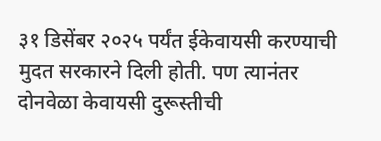३१ डिसेंबर २०२५ पर्यंत ईकेवायसी करण्याची मुदत सरकारने दिली होती. पण त्यानंतर दोनवेळा केवायसी दुरूस्तीची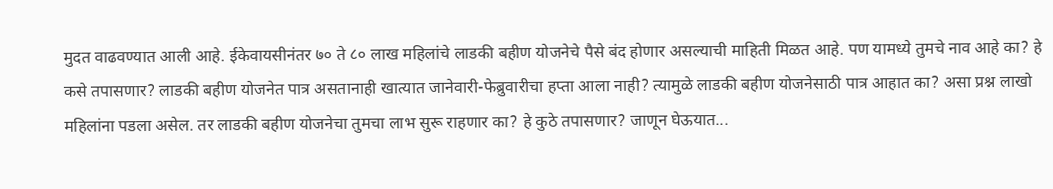मुदत वाढवण्यात आली आहे. ईकेवायसीनंतर ७० ते ८० लाख महिलांचे लाडकी बहीण योजनेचे पैसे बंद होणार असल्याची माहिती मिळत आहे. पण यामध्ये तुमचे नाव आहे का? हे कसे तपासणार? लाडकी बहीण योजनेत पात्र असतानाही खात्यात जानेवारी-फेब्रुवारीचा हप्ता आला नाही? त्यामुळे लाडकी बहीण योजनेसाठी पात्र आहात का? असा प्रश्न लाखो महिलांना पडला असेल. तर लाडकी बहीण योजनेचा तुमचा लाभ सुरू राहणार का? हे कुठे तपासणार? जाणून घेऊयात...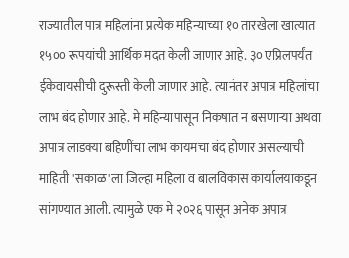राज्यातील पात्र महिलांना प्रत्येक महिन्याच्या १० तारखेला खात्यात १५०० रूपयांची आर्थिक मदत केली जाणार आहे. ३० एप्रिलपर्यंत ईकेवायसीची दुरूस्ती केली जाणार आहे. त्यानंतर अपात्र महिलांचा लाभ बंद होणार आहे. मे महिन्यापासून निकषात न बसणाऱ्या अथवा अपात्र लाडक्या बहिणींचा लाभ कायमचा बंद होणार असल्याची माहिती 'सकाळ'ला जिल्हा महिला व बालविकास कार्यालयाकडून सांगण्यात आली. त्यामुळे एक मे २०२६ पासून अनेक अपात्र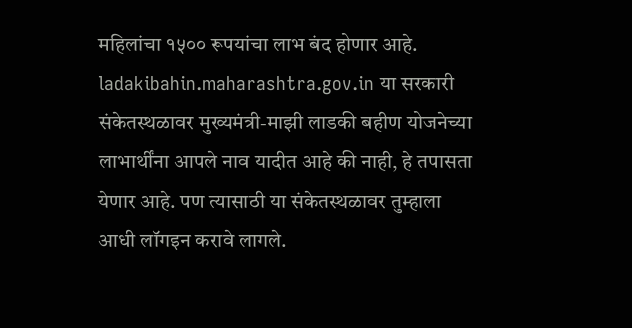महिलांचा १५०० रूपयांचा लाभ बंद होणार आहे.
ladakibahin.maharashtra.gov.in या सरकारी संकेतस्थळावर मुख्यमंत्री-माझी लाडकी बहीण योजनेच्या लाभार्थींना आपले नाव यादीत आहे की नाही, हे तपासता येणार आहे. पण त्यासाठी या संकेतस्थळावर तुम्हाला आधी लॉगइन करावे लागले.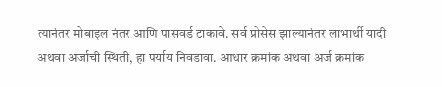त्यानंतर मोबाइल नंतर आणि पासवर्ड टाकावे. सर्व प्रोसेस झाल्यानंतर लाभार्थी यादी अथवा अर्जाची स्थिती, हा पर्याय निवडावा. आधार क्रमांक अथवा अर्ज क्रमांक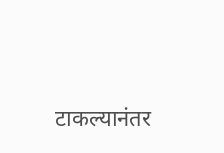टाकल्यानंतर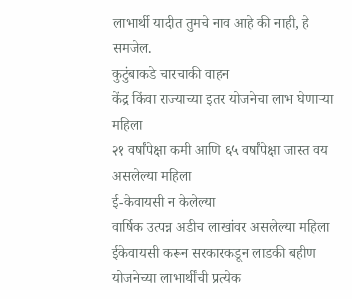लाभार्थी यादीत तुमचे नाव आहे की नाही, हे समजेल.
कुटुंबाकडे चारचाकी वाहन
केंद्र किंवा राज्याच्या इतर योजनेचा लाभ घेणाऱ्या महिला
२१ वर्षांपेक्षा कमी आणि ६५ वर्षांपेक्षा जास्त वय असलेल्या महिला
ई-केवायसी न केलेल्या
वार्षिक उत्पन्न अडीच लाखांवर असलेल्या महिला
ईकेवायसी करून सरकारकडून लाडकी बहीण योजनेच्या लाभार्थींची प्रत्येक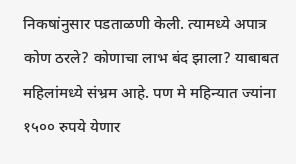निकषांनुसार पडताळणी केली. त्यामध्ये अपात्र कोण ठरले? कोणाचा लाभ बंद झाला? याबाबत महिलांमध्ये संभ्रम आहे. पण मे महिन्यात ज्यांना १५०० रुपये येणार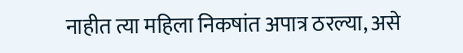नाहीत त्या महिला निकषांत अपात्र ठरल्या, असे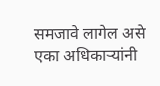समजावे लागेल असे एका अधिकाऱ्यांनी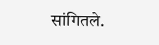सांगितले.